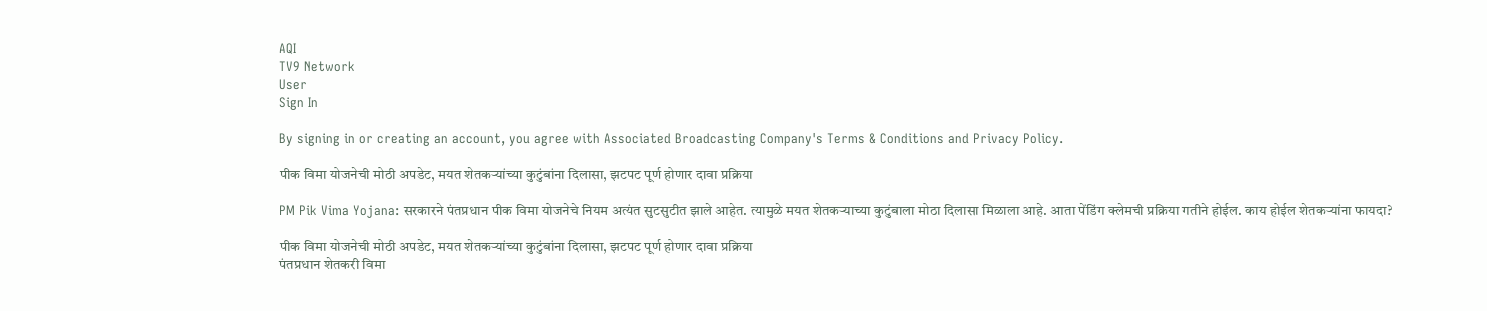AQI
TV9 Network
User
Sign In

By signing in or creating an account, you agree with Associated Broadcasting Company's Terms & Conditions and Privacy Policy.

पीक विमा योजनेची मोठी अपडेट, मयत शेतकर्‍यांच्या कुटुंबांना दिलासा, झटपट पूर्ण होणार दावा प्रक्रिया

PM Pik Vima Yojana: सरकारने पंतप्रधान पीक विमा योजनेचे नियम अत्यंत सुटसुटीत झाले आहेत. त्यामुळे मयत शेतकऱ्याच्या कुटुंबाला मोठा दिलासा मिळाला आहे. आता पेंडिंग क्लेमची प्रक्रिया गतीने होईल. काय होईल शेतकऱ्यांना फायदा?

पीक विमा योजनेची मोठी अपडेट, मयत शेतकर्‍यांच्या कुटुंबांना दिलासा, झटपट पूर्ण होणार दावा प्रक्रिया
पंतप्रधान शेतकरी विमा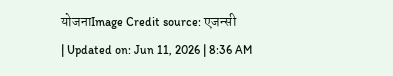योजनाImage Credit source: एजन्सी
| Updated on: Jun 11, 2026 | 8:36 AM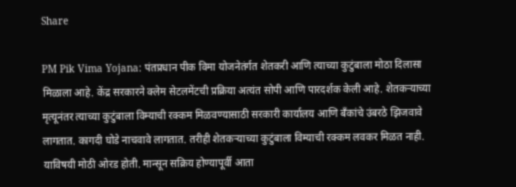Share

PM Pik Vima Yojana: पंतप्रधान पीक विमा योजनेतंर्गत शेतकरी आणि त्याच्या कुटुंबाला मोठा दिलासा मिळाला आहे. केंद्र सरकारने क्लेम सेटलमेंटची प्रक्रिया अत्यंत सोपी आणि पारदर्शक केली आहे. शेतकर्‍याच्या मृत्यूनंतर त्याच्या कुटुंबाला विम्याची रक्कम मिळवण्यासाठी सरकारी कार्यालय आणि बँकांचे उंबरठे झिजवावे लागतात. कागदी घोडे नाचवावे लागतात. तरीही शेतकऱ्याच्या कुटुंबाला विम्याची रक्कम लवकर मिळत नाही. याविषयी मोठी ओरड होती. मान्सून सक्रिय होण्यापूर्वी आता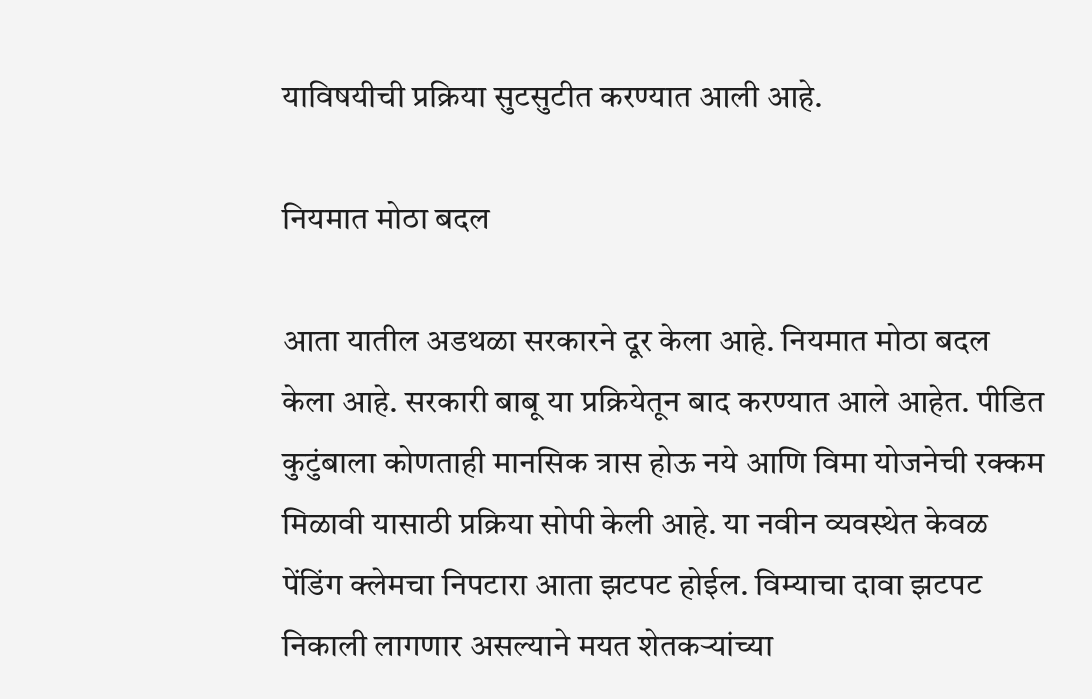याविषयीची प्रक्रिया सुटसुटीत करण्यात आली आहे.

नियमात मोठा बदल

आता यातील अडथळा सरकारने दूर केला आहे. नियमात मोठा बदल केला आहे. सरकारी बाबू या प्रक्रियेतून बाद करण्यात आले आहेत. पीडित कुटुंबाला कोणताही मानसिक त्रास होऊ नये आणि विमा योजनेची रक्कम मिळावी यासाठी प्रक्रिया सोपी केली आहे. या नवीन व्यवस्थेत केवळ पेंडिंग क्लेमचा निपटारा आता झटपट होईल. विम्याचा दावा झटपट निकाली लागणार असल्याने मयत शेतकऱ्यांच्या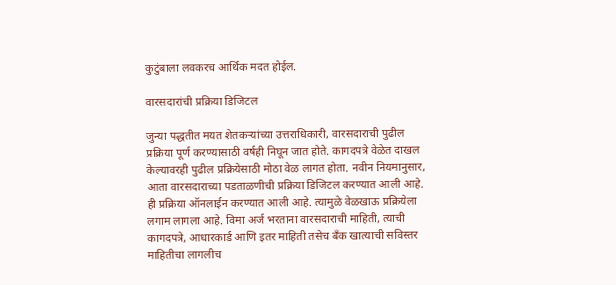कुटुंबाला लवकरच आर्थिक मदत होईल.

वारसदारांची प्रक्रिया डिजिटल

जुन्या पद्धतीत मयत शेतकऱ्यांच्या उत्तराधिकारी, वारसदाराची पुढील प्रक्रिया पूर्ण करण्यासाठी वर्षही निघून जात होते. कागदपत्रे वेळेत दाखल केल्यावरही पुढील प्रक्रियेसाठी मोठा वेळ लागत होता. नवीन नियमानुसार, आता वारसदाराच्या पडताळणीची प्रक्रिया डिजिटल करण्यात आली आहे. ही प्रक्रिया ऑनलाईन करण्यात आली आहे. त्यामुळे वेळखाऊ प्रक्रियेला लगाम लागला आहे. विमा अर्ज भरताना वारसदाराची माहिती, त्याची कागदपत्रे, आधारकार्ड आणि इतर माहिती तसेच बँक खात्याची सविस्तर माहितीचा लागलीच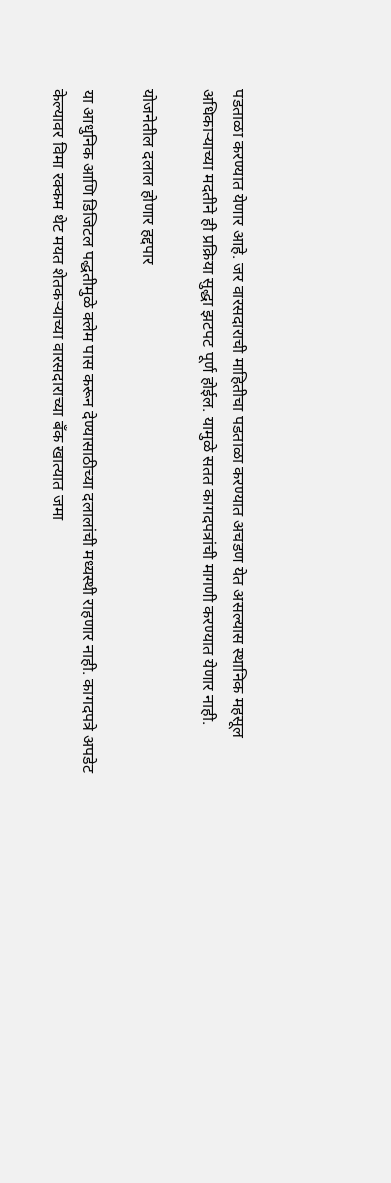पडताळा करण्यात येणार आहे. जर वारसदाराची माहितीचा पडताळा करण्यात अचडण येत असल्यास स्थानिक महसूल अधिकाऱ्याच्या मदतीने ही प्रक्रिया सुद्धा झटपट पूर्ण होईल. यामुळे सतत कागदपत्रांची मागणी करण्यात येणार नाही.

योजनेतील दलाल होणार हद्दपार

या आधुनिक आणि डिजिटल पद्धतीमुळे क्लेम पास करून देण्यासाठीच्या दलालांची मध्यस्थी राहणार नाही. कागदपत्रे अपडेट केल्यावर विमा रक्कम थेट मयत शेतकऱ्याच्या वारसदाराच्या बँक खात्यात जमा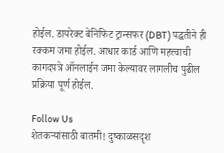होईल. डायरेक्ट बेनिफिट ट्रान्सफर (DBT) पद्धतीने ही रक्कम जमा होईल. आधार कार्ड आणि महत्त्वाची कागदपत्रे ऑनलाईन जमा केल्यावर लागलीच पुढील प्रक्रिया पूर्ण होईल.

Follow Us
शेतकऱ्यांसाठी बातमी! दुष्काळसदृश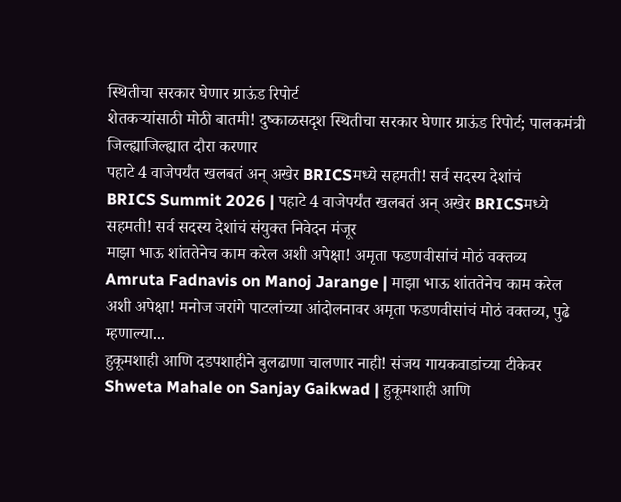स्थितीचा सरकार घेणार ग्राऊंड रिपोर्ट
शेतकऱ्यांसाठी मोठी बातमी! दुष्काळसदृश स्थितीचा सरकार घेणार ग्राऊंड रिपोर्ट; पालकमंत्री जिल्ह्याजिल्ह्यात दौरा करणार
पहाटे 4 वाजेपर्यंत खलबतं अन् अखेर BRICSमध्ये सहमती! सर्व सदस्य देशांचं
BRICS Summit 2026 | पहाटे 4 वाजेपर्यंत खलबतं अन् अखेर BRICSमध्ये सहमती! सर्व सदस्य देशांचं संयुक्त निवेदन मंजूर
माझा भाऊ शांततेनेच काम करेल अशी अपेक्षा! अमृता फडणवीसांचं मोठं वक्तव्य
Amruta Fadnavis on Manoj Jarange | माझा भाऊ शांततेनेच काम करेल अशी अपेक्षा! मनोज जरांगे पाटलांच्या आंदोलनावर अमृता फडणवीसांचं मोठं वक्तव्य, पुढे म्हणाल्या...
हुकूमशाही आणि दडपशाहीने बुलढाणा चालणार नाही! संजय गायकवाडांच्या टीकेवर
Shweta Mahale on Sanjay Gaikwad | हुकूमशाही आणि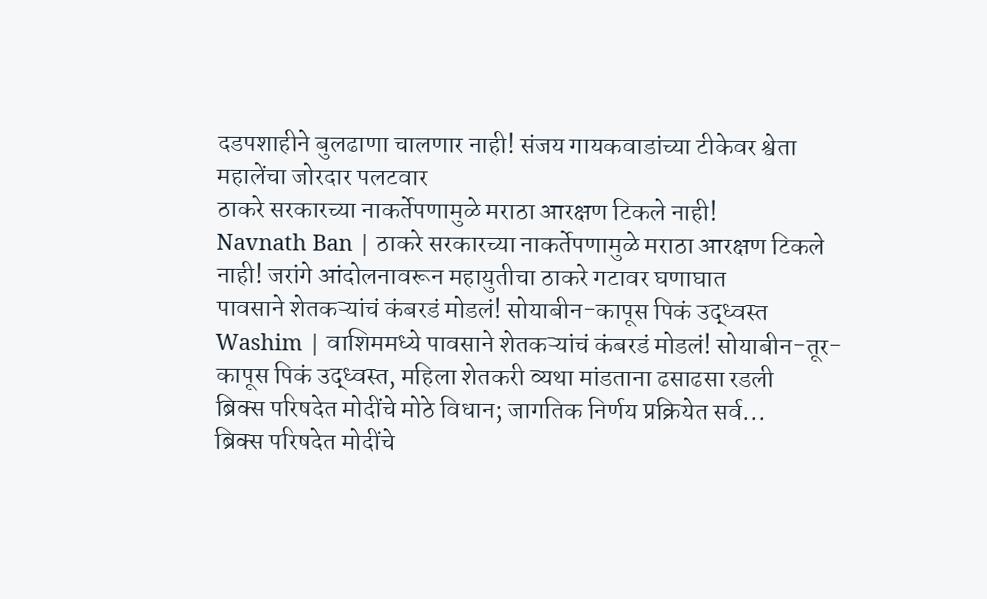दडपशाहीने बुलढाणा चालणार नाही! संजय गायकवाडांच्या टीकेवर श्वेता महालेंचा जोरदार पलटवार
ठाकरे सरकारच्या नाकर्तेपणामुळे मराठा आरक्षण टिकले नाही!
Navnath Ban | ठाकरे सरकारच्या नाकर्तेपणामुळे मराठा आरक्षण टिकले नाही! जरांगे आंदोलनावरून महायुतीचा ठाकरे गटावर घणाघात
पावसाने शेतकऱ्यांचं कंबरडं मोडलं! सोयाबीन-कापूस पिकं उद्ध्वस्त
Washim | वाशिममध्ये पावसाने शेतकऱ्यांचं कंबरडं मोडलं! सोयाबीन-तूर-कापूस पिकं उद्ध्वस्त, महिला शेतकरी व्यथा मांडताना ढसाढसा रडली
ब्रिक्स परिषदेत मोदींचे मोठे विधान; जागतिक निर्णय प्रक्रियेत सर्व...
ब्रिक्स परिषदेत मोदींचे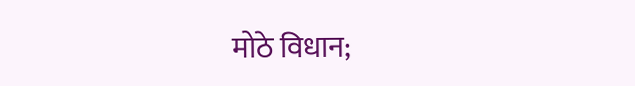मोठे विधान;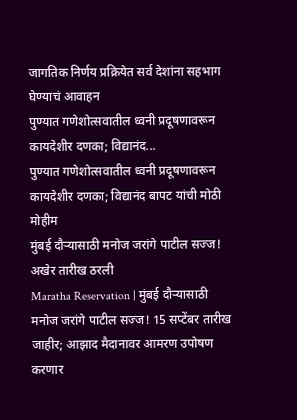जागतिक निर्णय प्रक्रियेत सर्व देशांना सहभाग घेण्याचं आवाहन
पुण्यात गणेशोत्सवातील ध्वनी प्रदूषणावरून कायदेशीर दणका; विद्यानंद...
पुण्यात गणेशोत्सवातील ध्वनी प्रदूषणावरून कायदेशीर दणका; विद्यानंद बापट यांची मोठी मोहीम
मुंबई दौऱ्यासाठी मनोज जरांगे पाटील सज्ज! अखेर तारीख ठरली
Maratha Reservation | मुंबई दौऱ्यासाठी मनोज जरांगे पाटील सज्ज! 15 सप्टेंबर तारीख जाहीर; आझाद मैदानावर आमरण उपोषण करणार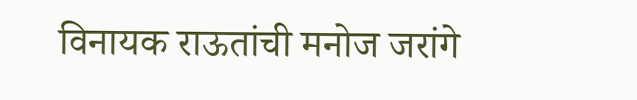विनायक राऊतांची मनोज जरांगे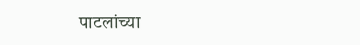पाटलांच्या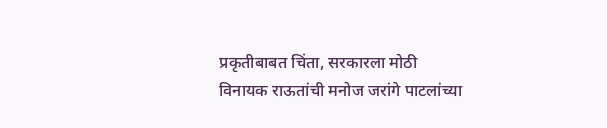प्रकृतीबाबत चिंता, सरकारला मोठी
विनायक राऊतांची मनोज जरांगे पाटलांच्या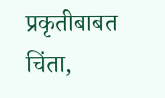प्रकृतीबाबत चिंता,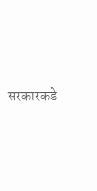सरकारकडे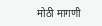मोठी मागणी